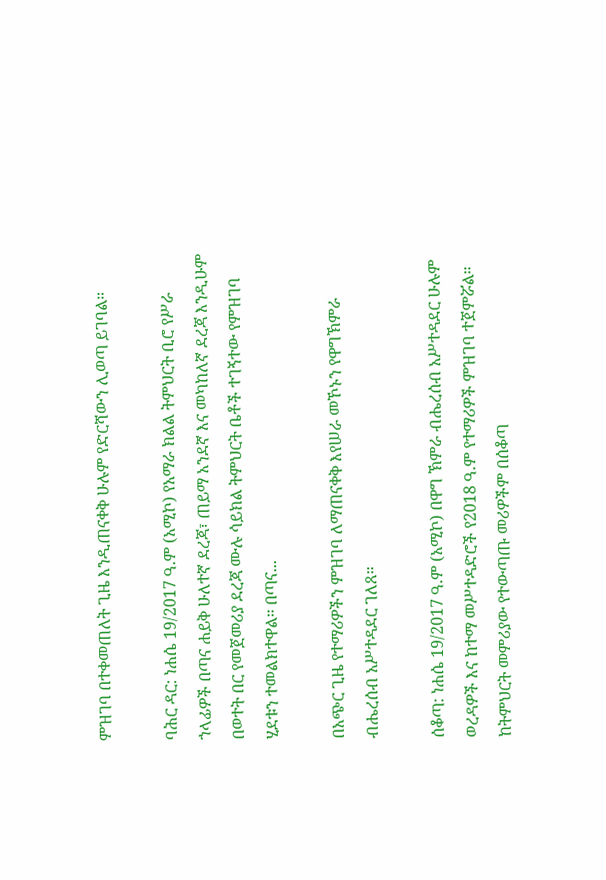ምዝገባ በተቀመጠለት ጊዜ እንዲጠናቀቅ ሁሉም የድርሻውን ሊወጣ ይገባል።

ባሕር ዳር: ነሐሴ 19/2017 ዓ.ም (አሚኮ) የአማራ ክልል ትምህርት ቢሮ የሥራ ኀላፊዎች በጣና ሐይቅ ሁለተኛ ደረጃ፣ ጠይማ አንደኛ እና መካከለኛ ደረጃ እንዲሁም በወተት በር የመጀመሪያ ደረጃ ሙሉ ሳይክል ትምህርት ቤቶች ተገኝተው የምዝገባ ሂደቱን ተመልክተዋል። በጣና...

በአጭር ጊዜ የተማሪዎችን ምዝገባ ለማጠናቀቅ እየሠራ መኾኑን የዋግኽምራ ብሔረሰብ አሥተዳደር ገለጸ።

ሰቆጣ: ነሐሴ 19/2017 ዓ.ም (አሚኮ) በዋግ ኽምራ ብሔረሰብ አሥተዳደር ሁሉም ወረዳዎች እና ከተማ መሥተዳድሮች የ2018 ዓ.ም የተማሪዎች ምዝገባ ተጀምሯል። ከትምህርት መምሪያው የተውጣጡ መሪዎችም በሰቆጣ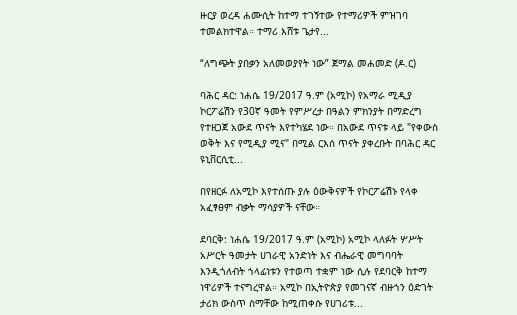ዙርያ ወረዳ ሐሙሲት ከተማ ተገኝተው የተማሪዎች ምዝገባ ተመልክተዋል። ተማሪ እሸቱ ጌታየ...

“ለግጭት ያበቃን አለመወያየት ነው” ጀማል መሐመድ (ዶ.ር)

ባሕር ዳር: ነሐሴ 19/2017 ዓ.ም (አሚኮ) የአማራ ሚዲያ ኮርፖሬሽን የ30ኛ ዓመት የምሥረታ በዓልን ምክንያት በማድረግ የተዘጋጀ አውደ ጥናት እየተካሄደ ነው። በአውደ ጥናቱ ላይ "የቀውስ ወቅት እና የሚዲያ ሚና" በሚል ርእሰ ጥናት ያቀረቡት በባሕር ዳር ዩኒቨርሲቲ...

በየዘርፉ ለአሚኮ እየተሰጡ ያሉ ዕውቅናዎች የኮርፖሬሽኑ የላቀ አፈፃፀም ብቃት ማሳያዎች ናቸው።

ደባርቅ: ነሐሴ 19/2017 ዓ.ም (አሚኮ) አሚኮ ላለፉት ሦሥት አሥርት ዓመታት ሀገራዊ አንድነት እና ብሔራዊ መግባባት እንዲጎለብት ኀላፊነቱን የተወጣ ተቋም ነው ሲሉ የደባርቅ ከተማ ነዋሪዎች ተናግረዋል። አሚኮ በኢትዮጵያ የመገናኛ ብዙኀን ዕድገት ታሪክ ውስጥ ስማቸው ከሚጠቀሱ የሀገሪቱ...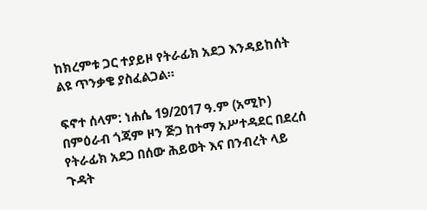ከክረምቱ ጋር ተያይዞ የትራፊክ አደጋ እንዳይከሰት ልዩ ጥንቃቄ ያስፈልጋል።

ፍኖተ ሰላም: ነሐሴ 19/2017 ዓ.ም (አሚኮ) በምዕራብ ጎጃም ዞን ጅጋ ከተማ አሥተዳደር በደረሰ የትራፊክ አደጋ በሰው ሕይወት እና በንብረት ላይ ጉዳት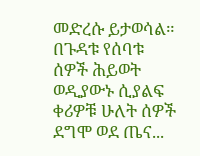መድረሱ ይታወሳል። በጉዳቱ የሰባቱ ሰዎች ሕይወት ወዲያውኑ ሲያልፍ ቀሪዎቹ ሁለት ሰዎች ደግሞ ወደ ጤና...